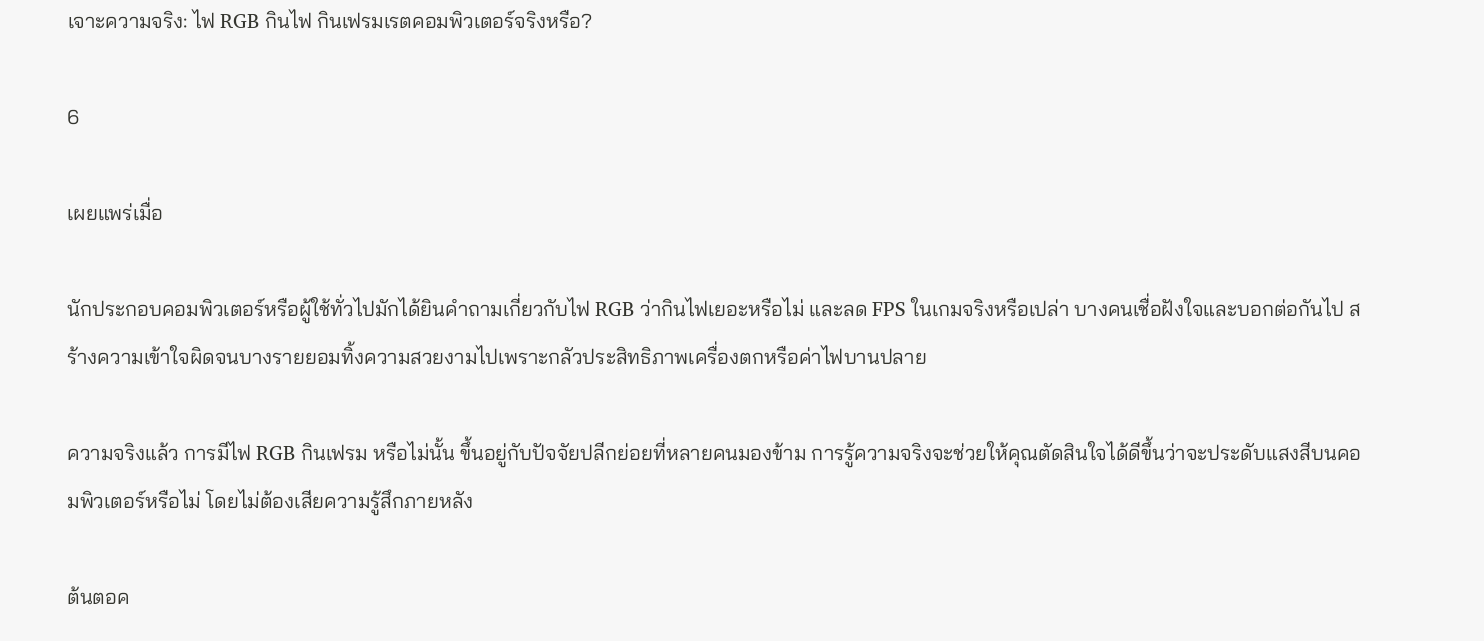เจาะความจริง: ไฟ RGB กินไฟ กินเฟรมเรตคอมพิวเตอร์จริงหรือ?

6

เผยแพร่เมื่อ

นักประกอบคอมพิวเตอร์หรือผู้ใช้ทั่วไปมักได้ยินคำถามเกี่ยวกับไฟ RGB ว่ากินไฟเยอะหรือไม่ และลด FPS ในเกมจริงหรือเปล่า บางคนเชื่อฝังใจและบอกต่อกันไป สร้างความเข้าใจผิดจนบางรายยอมทิ้งความสวยงามไปเพราะกลัวประสิทธิภาพเครื่องตกหรือค่าไฟบานปลาย

ความจริงแล้ว การมีไฟ RGB กินเฟรม หรือไม่นั้น ขึ้นอยู่กับปัจจัยปลีกย่อยที่หลายคนมองข้าม การรู้ความจริงจะช่วยให้คุณตัดสินใจได้ดีขึ้นว่าจะประดับแสงสีบนคอมพิวเตอร์หรือไม่ โดยไม่ต้องเสียความรู้สึกภายหลัง

ต้นตอค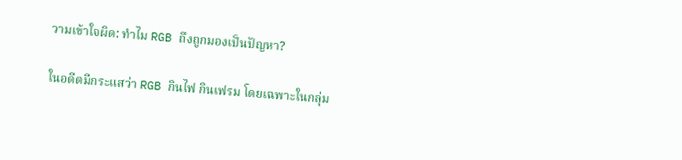วามเข้าใจผิด: ทำไม RGB ถึงถูกมองเป็นปัญหา?

ในอดีตมีกระแสว่า RGB กินไฟ กินเฟรม โดยเฉพาะในกลุ่ม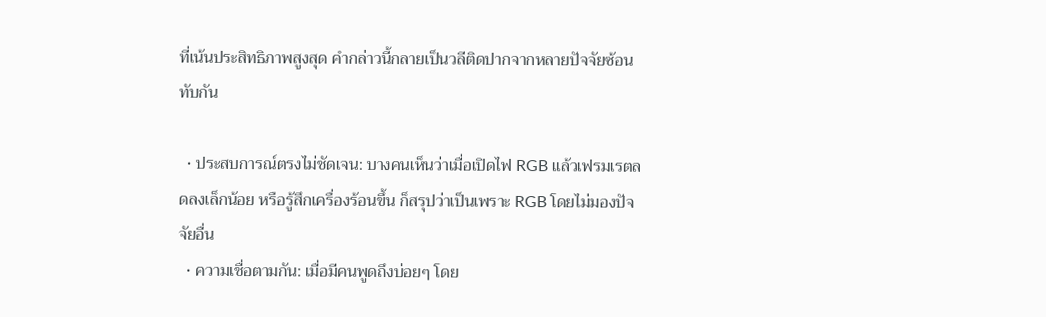ที่เน้นประสิทธิภาพสูงสุด คำกล่าวนี้กลายเป็นวลีติดปากจากหลายปัจจัยซ้อนทับกัน

  • ประสบการณ์ตรงไม่ชัดเจน: บางคนเห็นว่าเมื่อเปิดไฟ RGB แล้วเฟรมเรตลดลงเล็กน้อย หรือรู้สึกเครื่องร้อนขึ้น ก็สรุปว่าเป็นเพราะ RGB โดยไม่มองปัจจัยอื่น
  • ความเชื่อตามกัน: เมื่อมีคนพูดถึงบ่อยๆ โดย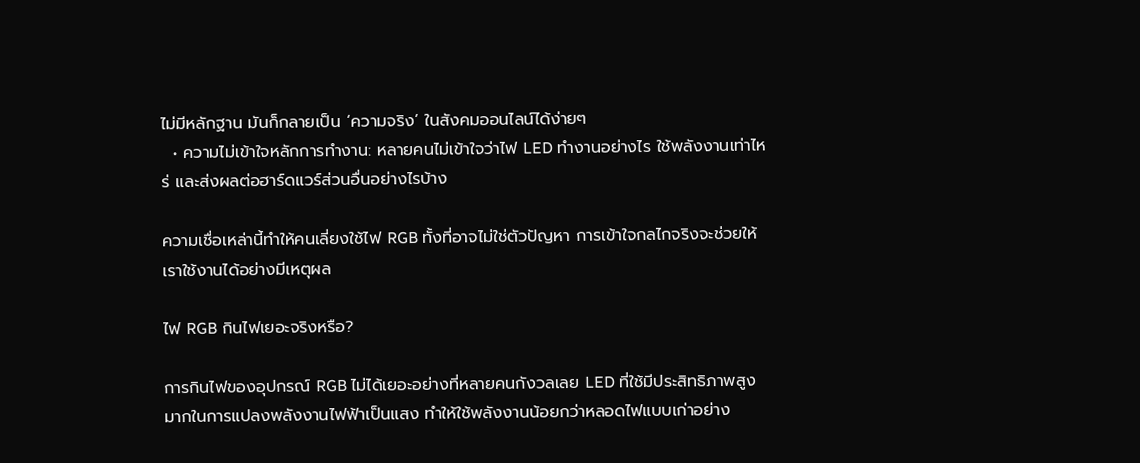ไม่มีหลักฐาน มันก็กลายเป็น ‘ความจริง’ ในสังคมออนไลน์ได้ง่ายๆ
  • ความไม่เข้าใจหลักการทำงาน: หลายคนไม่เข้าใจว่าไฟ LED ทำงานอย่างไร ใช้พลังงานเท่าไหร่ และส่งผลต่อฮาร์ดแวร์ส่วนอื่นอย่างไรบ้าง

ความเชื่อเหล่านี้ทำให้คนเลี่ยงใช้ไฟ RGB ทั้งที่อาจไม่ใช่ตัวปัญหา การเข้าใจกลไกจริงจะช่วยให้เราใช้งานได้อย่างมีเหตุผล

ไฟ RGB กินไฟเยอะจริงหรือ?

การกินไฟของอุปกรณ์ RGB ไม่ได้เยอะอย่างที่หลายคนกังวลเลย LED ที่ใช้มีประสิทธิภาพสูงมากในการแปลงพลังงานไฟฟ้าเป็นแสง ทำให้ใช้พลังงานน้อยกว่าหลอดไฟแบบเก่าอย่าง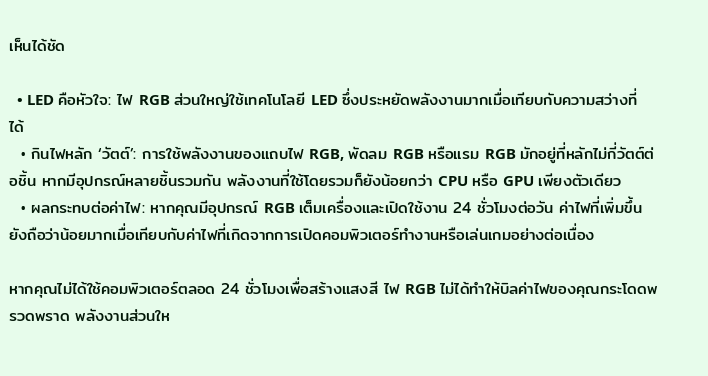เห็นได้ชัด

  • LED คือหัวใจ: ไฟ RGB ส่วนใหญ่ใช้เทคโนโลยี LED ซึ่งประหยัดพลังงานมากเมื่อเทียบกับความสว่างที่ได้
  • กินไฟหลัก ‘วัตต์’: การใช้พลังงานของแถบไฟ RGB, พัดลม RGB หรือแรม RGB มักอยู่ที่หลักไม่กี่วัตต์ต่อชิ้น หากมีอุปกรณ์หลายชิ้นรวมกัน พลังงานที่ใช้โดยรวมก็ยังน้อยกว่า CPU หรือ GPU เพียงตัวเดียว
  • ผลกระทบต่อค่าไฟ: หากคุณมีอุปกรณ์ RGB เต็มเครื่องและเปิดใช้งาน 24 ชั่วโมงต่อวัน ค่าไฟที่เพิ่มขึ้นยังถือว่าน้อยมากเมื่อเทียบกับค่าไฟที่เกิดจากการเปิดคอมพิวเตอร์ทำงานหรือเล่นเกมอย่างต่อเนื่อง

หากคุณไม่ได้ใช้คอมพิวเตอร์ตลอด 24 ชั่วโมงเพื่อสร้างแสงสี ไฟ RGB ไม่ได้ทำให้บิลค่าไฟของคุณกระโดดพรวดพราด พลังงานส่วนให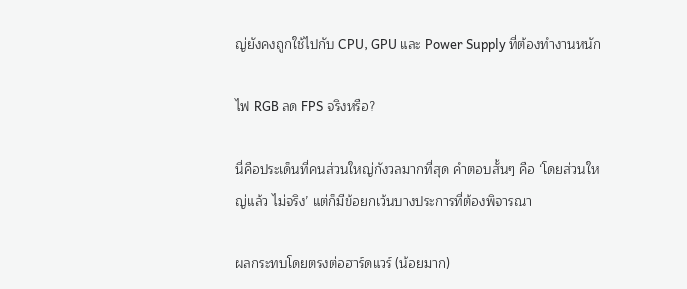ญ่ยังคงถูกใช้ไปกับ CPU, GPU และ Power Supply ที่ต้องทำงานหนัก

ไฟ RGB ลด FPS จริงหรือ?

นี่คือประเด็นที่คนส่วนใหญ่กังวลมากที่สุด คำตอบสั้นๆ คือ ‘โดยส่วนใหญ่แล้ว ไม่จริง’ แต่ก็มีข้อยกเว้นบางประการที่ต้องพิจารณา

ผลกระทบโดยตรงต่อฮาร์ดแวร์ (น้อยมาก)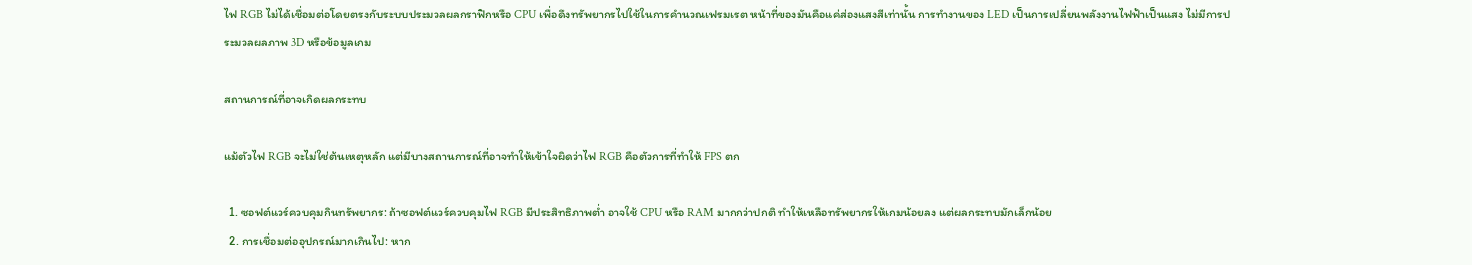ไฟ RGB ไม่ได้เชื่อมต่อโดยตรงกับระบบประมวลผลกราฟิกหรือ CPU เพื่อดึงทรัพยากรไปใช้ในการคำนวณเฟรมเรต หน้าที่ของมันคือแค่ส่องแสงสีเท่านั้น การทำงานของ LED เป็นการเปลี่ยนพลังงานไฟฟ้าเป็นแสง ไม่มีการประมวลผลภาพ 3D หรือข้อมูลเกม

สถานการณ์ที่อาจเกิดผลกระทบ

แม้ตัวไฟ RGB จะไม่ใช่ต้นเหตุหลัก แต่มีบางสถานการณ์ที่อาจทำให้เข้าใจผิดว่าไฟ RGB คือตัวการที่ทำให้ FPS ตก

  1. ซอฟต์แวร์ควบคุมกินทรัพยากร: ถ้าซอฟต์แวร์ควบคุมไฟ RGB มีประสิทธิภาพต่ำ อาจใช้ CPU หรือ RAM มากกว่าปกติ ทำให้เหลือทรัพยากรให้เกมน้อยลง แต่ผลกระทบมักเล็กน้อย
  2. การเชื่อมต่ออุปกรณ์มากเกินไป: หาก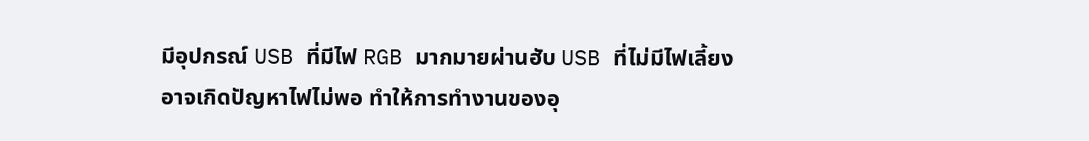มีอุปกรณ์ USB ที่มีไฟ RGB มากมายผ่านฮับ USB ที่ไม่มีไฟเลี้ยง อาจเกิดปัญหาไฟไม่พอ ทำให้การทำงานของอุ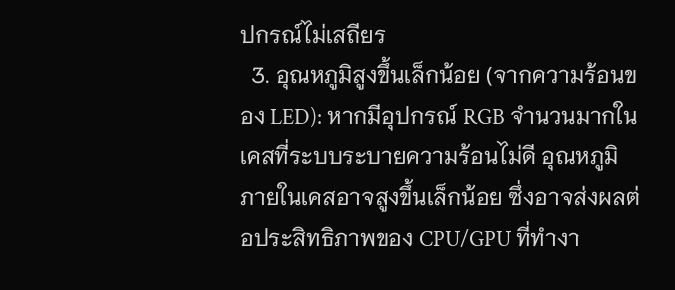ปกรณ์ไม่เสถียร
  3. อุณหภูมิสูงขึ้นเล็กน้อย (จากความร้อนของ LED): หากมีอุปกรณ์ RGB จำนวนมากในเคสที่ระบบระบายความร้อนไม่ดี อุณหภูมิภายในเคสอาจสูงขึ้นเล็กน้อย ซึ่งอาจส่งผลต่อประสิทธิภาพของ CPU/GPU ที่ทำงา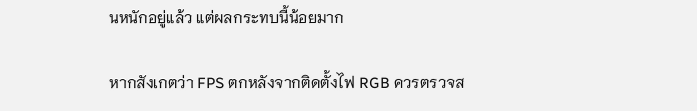นหนักอยู่แล้ว แต่ผลกระทบนี้น้อยมาก

หากสังเกตว่า FPS ตกหลังจากติดตั้งไฟ RGB ควรตรวจส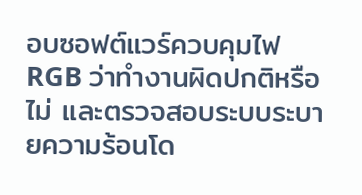อบซอฟต์แวร์ควบคุมไฟ RGB ว่าทำงานผิดปกติหรือไม่ และตรวจสอบระบบระบายความร้อนโด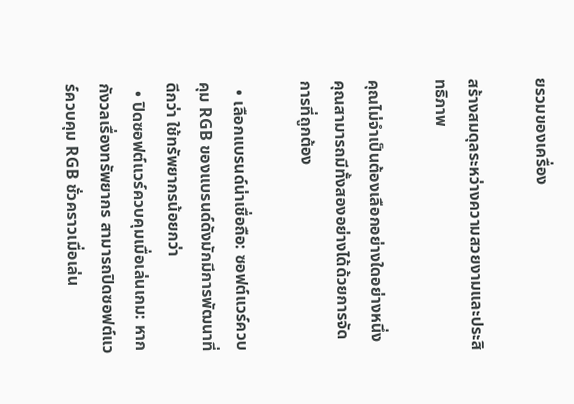ยรวมของเครื่อง

สร้างสมดุลระหว่างความสวยงามและประสิทธิภาพ

คุณไม่จำเป็นต้องเลือกอย่างใดอย่างหนึ่ง คุณสามารถมีทั้งสองอย่างได้ด้วยการจัดการที่ถูกต้อง

  • เลือกแบรนด์น่าเชื่อถือ: ซอฟต์แวร์ควบคุม RGB ของแบรนด์ดังมักมีการพัฒนาที่ดีกว่า ใช้ทรัพยากรน้อยกว่า
  • ปิดซอฟต์แวร์ควบคุมเมื่อเล่นเกม: หากกังวลเรื่องทรัพยากร สามารถปิดซอฟต์แวร์ควบคุม RGB ชั่วคราวเมื่อเล่น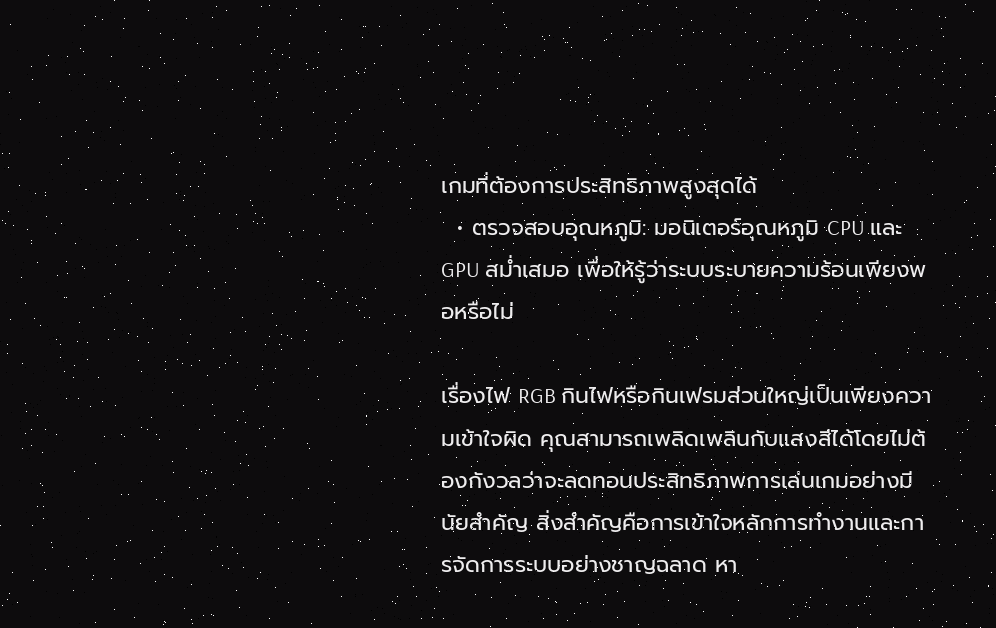เกมที่ต้องการประสิทธิภาพสูงสุดได้
  • ตรวจสอบอุณหภูมิ: มอนิเตอร์อุณหภูมิ CPU และ GPU สม่ำเสมอ เพื่อให้รู้ว่าระบบระบายความร้อนเพียงพอหรือไม่

เรื่องไฟ RGB กินไฟหรือกินเฟรมส่วนใหญ่เป็นเพียงความเข้าใจผิด คุณสามารถเพลิดเพลินกับแสงสีได้โดยไม่ต้องกังวลว่าจะลดทอนประสิทธิภาพการเล่นเกมอย่างมีนัยสำคัญ สิ่งสำคัญคือการเข้าใจหลักการทำงานและการจัดการระบบอย่างชาญฉลาด หา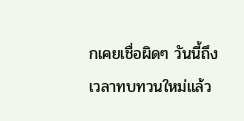กเคยเชื่อผิดๆ วันนี้ถึงเวลาทบทวนใหม่แล้ว